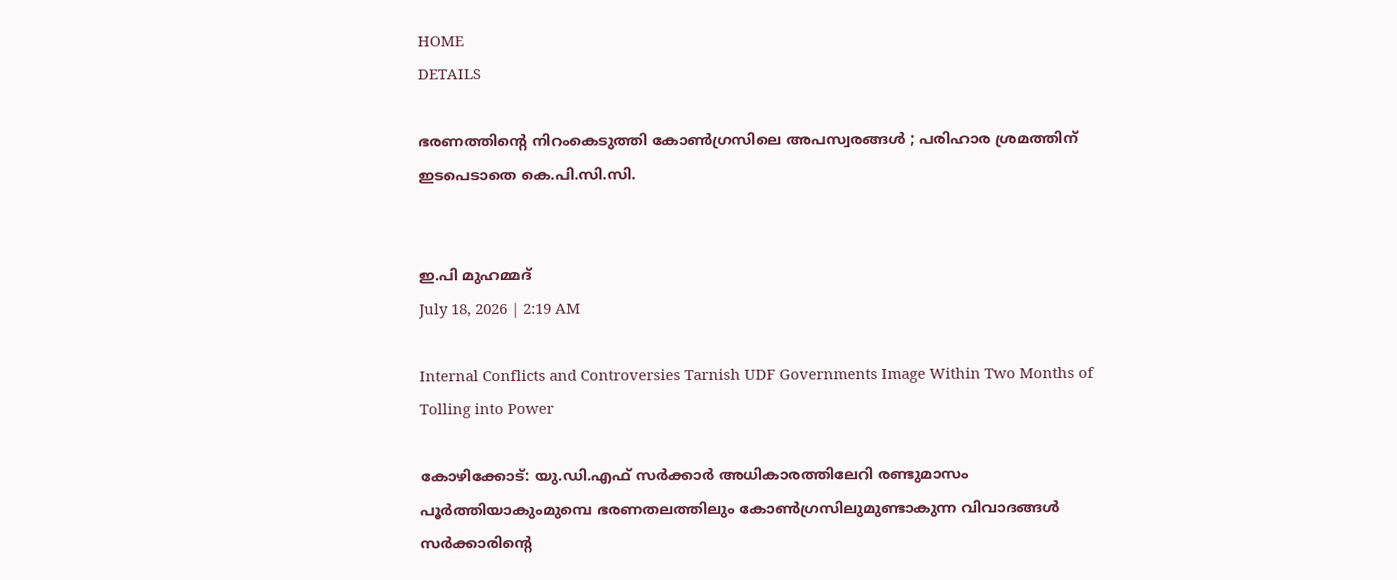HOME
DETAILS

ഭരണത്തിന്റെ നിറംകെടുത്തി കോൺഗ്രസിലെ അപസ്വരങ്ങൾ ; പരിഹാര ശ്രമത്തിന് ഇടപെടാതെ കെ.പി.സി.സി.


ഇ.പി മുഹമ്മദ്
July 18, 2026 | 2:19 AM

Internal Conflicts and Controversies Tarnish UDF Governments Image Within Two Months of Tolling into Power

കോഴിക്കോട്: യു.ഡി.എഫ് സർക്കാർ അധികാരത്തിലേറി രണ്ടുമാസം പൂർത്തിയാകുംമുമ്പെ ഭരണതലത്തിലും കോൺഗ്രസിലുമുണ്ടാകുന്ന വിവാദങ്ങൾ സർക്കാരിന്റെ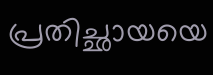പ്രതിച്ഛായയെ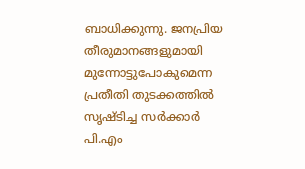ബാധിക്കുന്നു. ജനപ്രിയ തീരുമാനങ്ങളുമായി മുന്നോട്ടുപോകുമെന്ന പ്രതീതി തുടക്കത്തിൽ സൃഷ്ടിച്ച സർക്കാർ പി.എം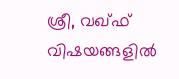ശ്രീ, വഖ്ഫ് വിഷയങ്ങളിൽ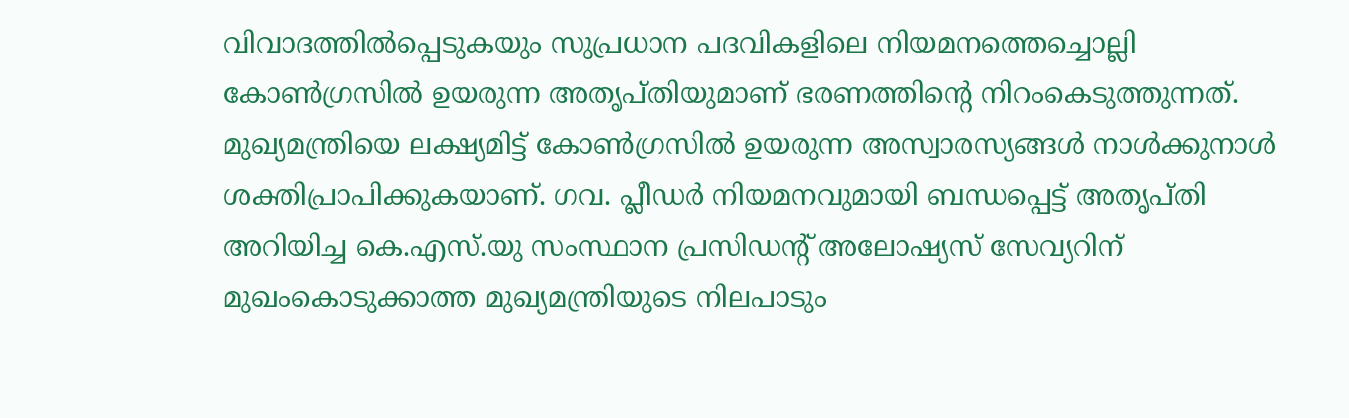വിവാദത്തിൽപ്പെടുകയും സുപ്രധാന പദവികളിലെ നിയമനത്തെച്ചൊല്ലി കോൺഗ്രസിൽ ഉയരുന്ന അതൃപ്തിയുമാണ് ഭരണത്തിന്റെ നിറംകെടുത്തുന്നത്.
മുഖ്യമന്ത്രിയെ ലക്ഷ്യമിട്ട് കോൺഗ്രസിൽ ഉയരുന്ന അസ്വാരസ്യങ്ങൾ നാൾക്കുനാൾ ശക്തിപ്രാപിക്കുകയാണ്. ഗവ. പ്ലീഡർ നിയമനവുമായി ബന്ധപ്പെട്ട് അതൃപ്തി അറിയിച്ച കെ.എസ്.യു സംസ്ഥാന പ്രസിഡന്റ് അലോഷ്യസ് സേവ്യറിന് മുഖംകൊടുക്കാത്ത മുഖ്യമന്ത്രിയുടെ നിലപാടും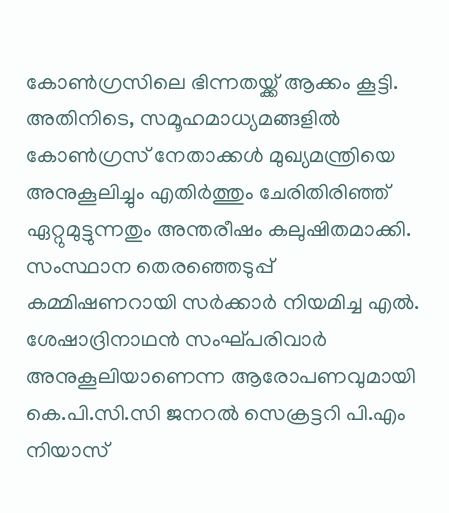കോൺഗ്രസിലെ ഭിന്നതയ്ക്ക് ആക്കം കൂട്ടി. അതിനിടെ, സമൂഹമാധ്യമങ്ങളിൽ കോൺഗ്രസ് നേതാക്കൾ മുഖ്യമന്ത്രിയെ അനുകൂലിച്ചും എതിർത്തും ചേരിതിരിഞ്ഞ് ഏറ്റുമുട്ടുന്നതും അന്തരീഷം കലുഷിതമാക്കി. സംസ്ഥാന തെരഞ്ഞെടുപ്പ് കമ്മിഷണറായി സർക്കാർ നിയമിച്ച എൽ. ശേഷാദ്രിനാഥൻ സംഘ്പരിവാർ അനുകൂലിയാണെന്ന ആരോപണവുമായി കെ.പി.സി.സി ജനറൽ സെക്രട്ടറി പി.എം നിയാസ്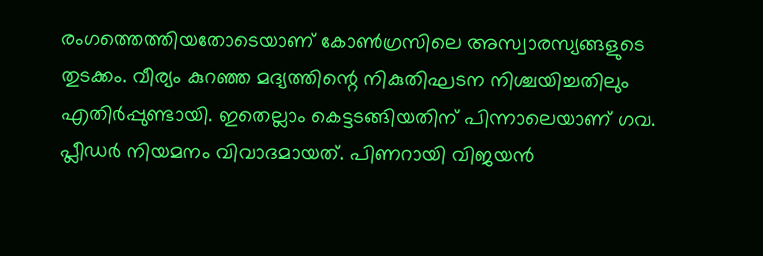രംഗത്തെത്തിയതോടെയാണ് കോൺഗ്രസിലെ അസ്വാരസ്യങ്ങളുടെ തുടക്കം. വീര്യം കുറഞ്ഞ മദ്യത്തിന്റെ നികുതിഘടന നിശ്ചയിച്ചതിലും എതിർപ്പുണ്ടായി. ഇതെല്ലാം കെട്ടടങ്ങിയതിന് പിന്നാലെയാണ് ഗവ. പ്ലീഡർ നിയമനം വിവാദമായത്. പിണറായി വിജയൻ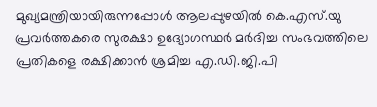മുഖ്യമന്ത്രിയായിരുന്നപ്പോൾ ആലപ്പുഴയിൽ കെ.എസ്.യു പ്രവർത്തകരെ സുരക്ഷാ ഉദ്യോഗസ്ഥർ മർദിച്ച സംഭവത്തിലെ പ്രതികളെ രക്ഷിക്കാൻ ശ്രമിച്ച എ.ഡി.ജി.പി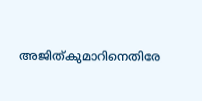അജിത്കുമാറിനെതിരേ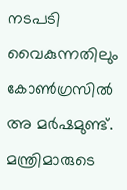നടപടി വൈകുന്നതിലും കോൺഗ്രസിൽ അ മർഷമുണ്ട്. മന്ത്രിമാരുടെ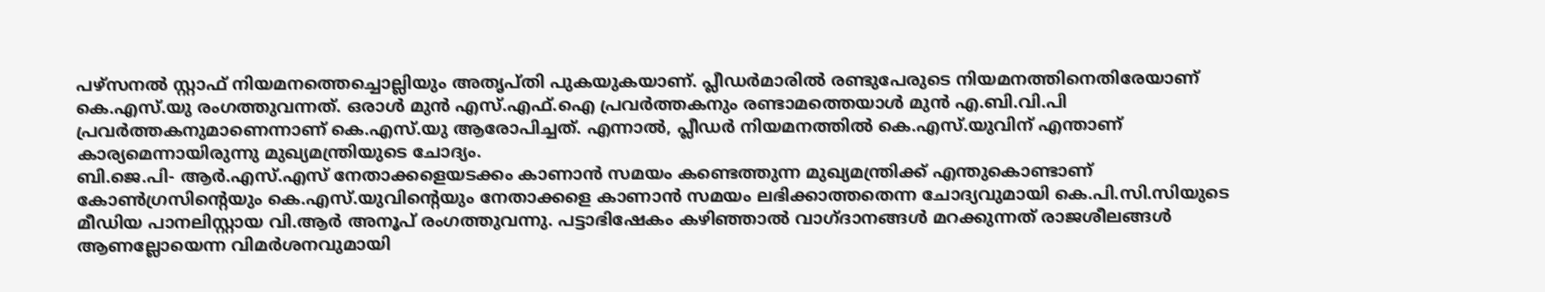പഴ്‌സനൽ സ്റ്റാഫ് നിയമനത്തെച്ചൊല്ലിയും അതൃപ്തി പുകയുകയാണ്. പ്ലീഡർമാരിൽ രണ്ടുപേരുടെ നിയമനത്തിനെതിരേയാണ് കെ.എസ്.യു രംഗത്തുവന്നത്. ഒരാൾ മുൻ എസ്.എഫ്.ഐ പ്രവർത്തകനും രണ്ടാമത്തെയാൾ മുൻ എ.ബി.വി.പി പ്രവർത്തകനുമാണെന്നാണ് കെ.എസ്.യു ആരോപിച്ചത്. എന്നാൽ, പ്ലീഡർ നിയമനത്തിൽ കെ.എസ്.യുവിന് എന്താണ് കാര്യമെന്നായിരുന്നു മുഖ്യമന്ത്രിയുടെ ചോദ്യം.
ബി.ജെ.പി- ആർ.എസ്.എസ് നേതാക്കളെയടക്കം കാണാൻ സമയം കണ്ടെത്തുന്ന മുഖ്യമന്ത്രിക്ക് എന്തുകൊണ്ടാണ് കോൺഗ്രസിന്റെയും കെ.എസ്.യുവിന്റെയും നേതാക്കളെ കാണാൻ സമയം ലഭിക്കാത്തതെന്ന ചോദ്യവുമായി കെ.പി.സി.സിയുടെ മീഡിയ പാനലിസ്റ്റായ വി.ആർ അനൂപ് രംഗത്തുവന്നു. പട്ടാഭിഷേകം കഴിഞ്ഞാൽ വാഗ്ദാനങ്ങൾ മറക്കുന്നത് രാജശീലങ്ങൾ ആണല്ലോയെന്ന വിമർശനവുമായി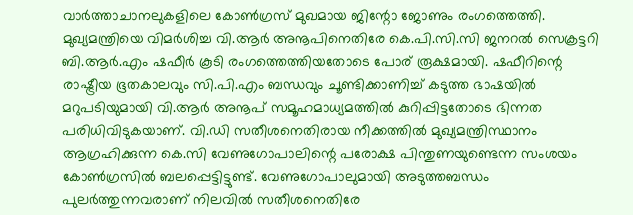വാർത്താചാനലുകളിലെ കോൺഗ്രസ് മുഖമായ ജിന്റോ ജോണും രംഗത്തെത്തി.
മുഖ്യമന്ത്രിയെ വിമർശിച്ച വി.ആർ അനൂപിനെതിരേ കെ.പി.സി.സി ജനറൽ സെക്രട്ടറി ബി.ആർ.എം ഷഫീർ കൂടി രംഗത്തെത്തിയതോടെ പോര് രൂക്ഷമായി. ഷഫീറിന്റെ രാഷ്ട്രീയ ഭൂതകാലവും സി.പി.എം ബന്ധവും ചൂണ്ടിക്കാണിച്ച് കടുത്ത ഭാഷയിൽ മറുപടിയുമായി വി.ആർ അനൂപ് സമൂഹമാധ്യമത്തിൽ കുറിപ്പിട്ടതോടെ ഭിന്നത പരിധിവിടുകയാണ്. വി.ഡി സതീശനെതിരായ നീക്കത്തിൽ മുഖ്യമന്ത്രിസ്ഥാനം ആഗ്രഹിക്കുന്ന കെ.സി വേണുഗോപാലിന്റെ പരോക്ഷ പിന്തുണയുണ്ടെന്ന സംശയം കോൺഗ്രസിൽ ബലപ്പെട്ടിട്ടുണ്ട്. വേണുഗോപാലുമായി അടുത്തബന്ധം പുലർത്തുന്നവരാണ് നിലവിൽ സതീശനെതിരേ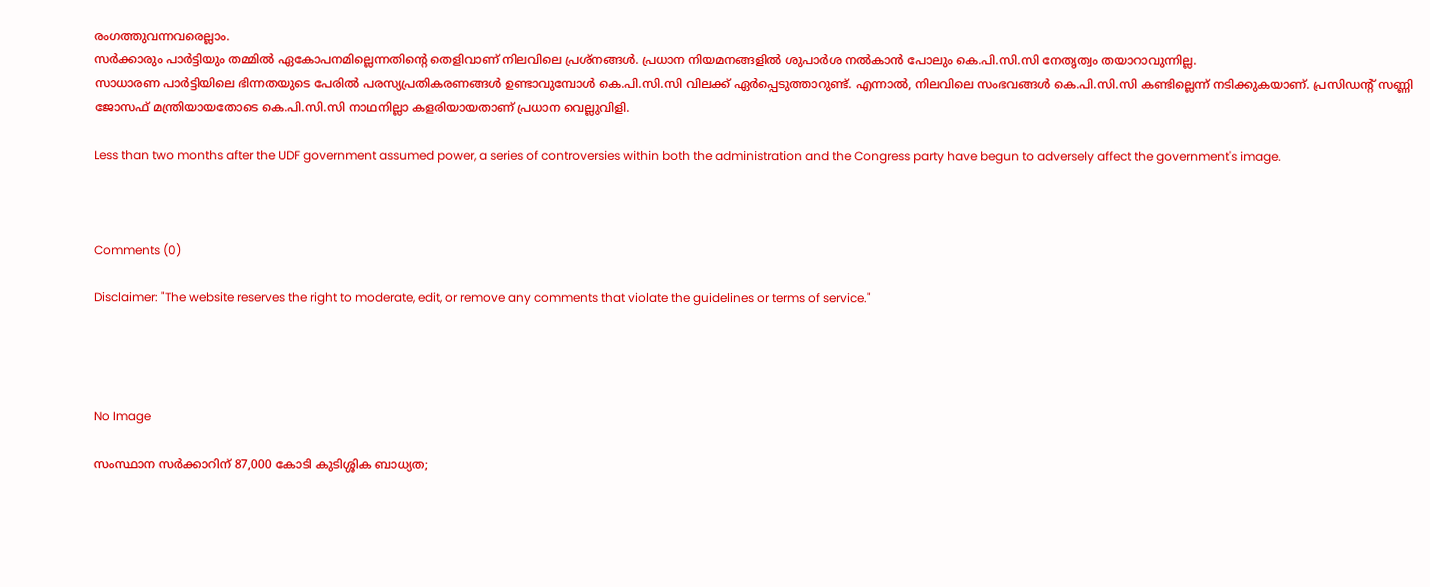രംഗത്തുവന്നവരെല്ലാം.
സർക്കാരും പാർട്ടിയും തമ്മിൽ ഏകോപനമില്ലെന്നതിന്റെ തെളിവാണ് നിലവിലെ പ്രശ്‌നങ്ങൾ. പ്രധാന നിയമനങ്ങളിൽ ശുപാർശ നൽകാൻ പോലും കെ.പി.സി.സി നേതൃത്വം തയാറാവുന്നില്ല.
സാധാരണ പാർട്ടിയിലെ ഭിന്നതയുടെ പേരിൽ പരസ്യപ്രതികരണങ്ങൾ ഉണ്ടാവുമ്പോൾ കെ.പി.സി.സി വിലക്ക് ഏർപ്പെടുത്താറുണ്ട്. എന്നാൽ, നിലവിലെ സംഭവങ്ങൾ കെ.പി.സി.സി കണ്ടില്ലെന്ന് നടിക്കുകയാണ്. പ്രസിഡന്റ് സണ്ണി ജോസഫ് മന്ത്രിയായതോടെ കെ.പി.സി.സി നാഥനില്ലാ കളരിയായതാണ് പ്രധാന വെല്ലുവിളി.

Less than two months after the UDF government assumed power, a series of controversies within both the administration and the Congress party have begun to adversely affect the government's image.



Comments (0)

Disclaimer: "The website reserves the right to moderate, edit, or remove any comments that violate the guidelines or terms of service."




No Image

സംസ്ഥാന സർക്കാറിന് 87,000 കോടി കുടിശ്ശിക ബാധ്യത;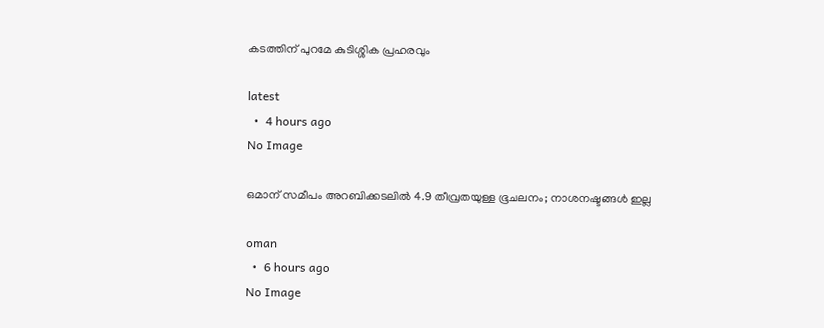കടത്തിന് പുറമേ കുടിശ്ശിക പ്രഹരവും

latest
  •  4 hours ago
No Image

ഒമാന് സമീപം അറബിക്കടലിൽ 4.9 തീവ്രതയുള്ള ഭൂചലനം; നാശനഷ്ടങ്ങൾ ഇല്ല

oman
  •  6 hours ago
No Image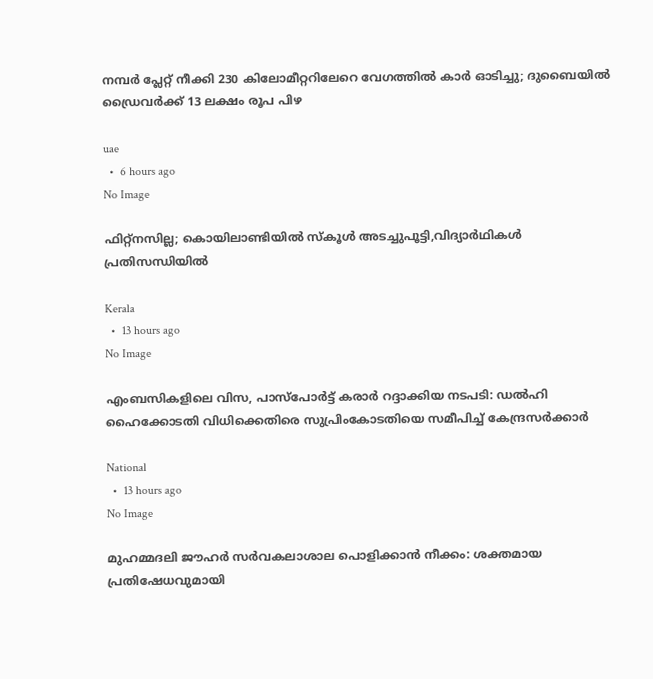നമ്പർ പ്ലേറ്റ് നീക്കി 230 കിലോമീറ്ററിലേറെ വേഗത്തിൽ കാർ ഓടിച്ചു; ദുബൈയിൽ ഡ്രൈവർക്ക് 13 ലക്ഷം രൂപ പിഴ

uae
  •  6 hours ago
No Image

ഫിറ്റ്നസില്ല; കൊയിലാണ്ടിയിൽ സ്‌കൂൾ അടച്ചുപൂട്ടി,വിദ്യാർഥികൾ പ്രതിസന്ധിയിൽ

Kerala
  •  13 hours ago
No Image

എംബസികളിലെ വിസ, പാസ്‌പോർട്ട് കരാർ റദ്ദാക്കിയ നടപടി: ഡൽഹി ഹൈക്കോടതി വിധിക്കെതിരെ സുപ്രിംകോടതിയെ സമീപിച്ച് കേന്ദ്രസർക്കാർ

National
  •  13 hours ago
No Image

മുഹമ്മദലി ജൗഹർ സർവകലാശാല പൊളിക്കാൻ നീക്കം: ശക്തമായ പ്രതിഷേധവുമായി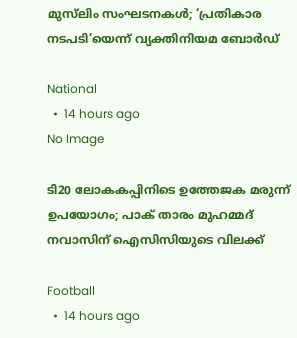മുസ്‌ലിം സംഘടനകൾ; ‘പ്രതികാര നടപടി’യെന്ന് വ്യക്തിനിയമ ബോർഡ്

National
  •  14 hours ago
No Image

ടി20 ലോകകപ്പിനിടെ ഉത്തേജക മരുന്ന് ഉപയോഗം; പാക് താരം മുഹമ്മദ് നവാസിന് ഐസിസിയുടെ വിലക്ക്

Football
  •  14 hours ago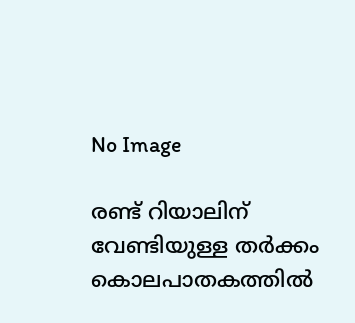No Image

രണ്ട് റിയാലിന് വേണ്ടിയുള്ള തർക്കം കൊലപാതകത്തിൽ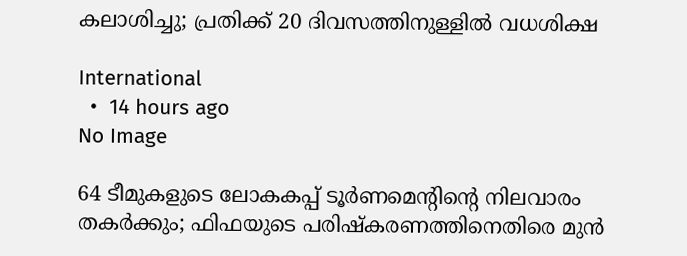കലാശിച്ചു; പ്രതിക്ക് 20 ദിവസത്തിനുള്ളിൽ വധശിക്ഷ

International
  •  14 hours ago
No Image

64 ടീമുകളുടെ ലോകകപ്പ് ടൂർണമെന്റിന്റെ നിലവാരം തകർക്കും; ഫിഫയുടെ പരിഷ്കരണത്തിനെതിരെ മുൻ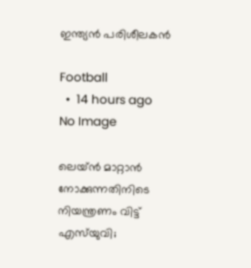ഇന്ത്യൻ പരിശീലകൻ

Football
  •  14 hours ago
No Image

ലെയ്ൻ മാറ്റാൻ നോക്കുന്നതിനിടെ നിയന്ത്രണം വിട്ട് എസ്‌യുവി;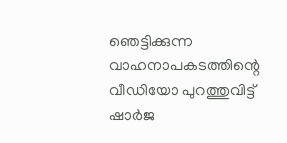ഞെട്ടിക്കുന്ന വാഹനാപകടത്തിന്റെ വീഡിയോ പുറത്തുവിട്ട് ഷാർജ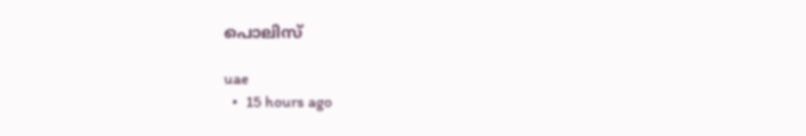പൊലിസ്

uae
  •  15 hours ago